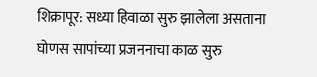शिक्रापूर: सध्या हिवाळा सुरु झालेला असताना घोणस सापांच्या प्रजननाचा काळ सुरु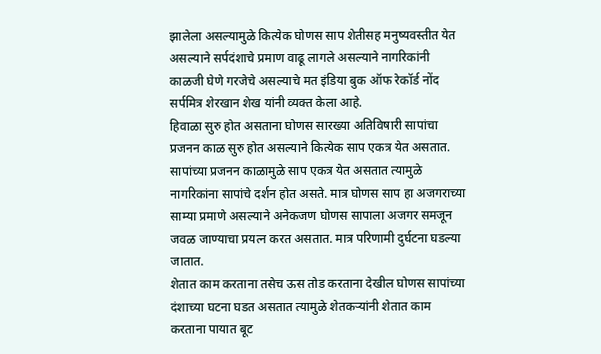झालेला असल्यामुळे कित्येक घोणस साप शेतीसह मनुष्यवस्तीत येत असल्याने सर्पदंशाचे प्रमाण वाढू लागले असल्याने नागरिकांनी काळजी घेणे गरजेचे असल्याचे मत इंडिया बुक ऑफ रेकॉर्ड नोंद सर्पमित्र शेरखान शेख यांनी व्यक्त केला आहे.
हिवाळा सुरु होत असताना घोणस सारख्या अतिविषारी सापांचा प्रजनन काळ सुरु होत असल्याने कित्येक साप एकत्र येत असतात. सापांच्या प्रजनन काळामुळे साप एकत्र येत असतात त्यामुळे नागरिकांना सापांचे दर्शन होत असते. मात्र घोणस साप हा अजगराच्या साम्या प्रमाणे असल्याने अनेकजण घोणस सापाला अजगर समजून जवळ जाण्याचा प्रयत्न करत असतात. मात्र परिणामी दुर्घटना घडल्या जातात.
शेतात काम करताना तसेच ऊस तोड करताना देखील घोणस सापांच्या दंशाच्या घटना घडत असतात त्यामुळे शेतकऱ्यांनी शेतात काम करताना पायात बूट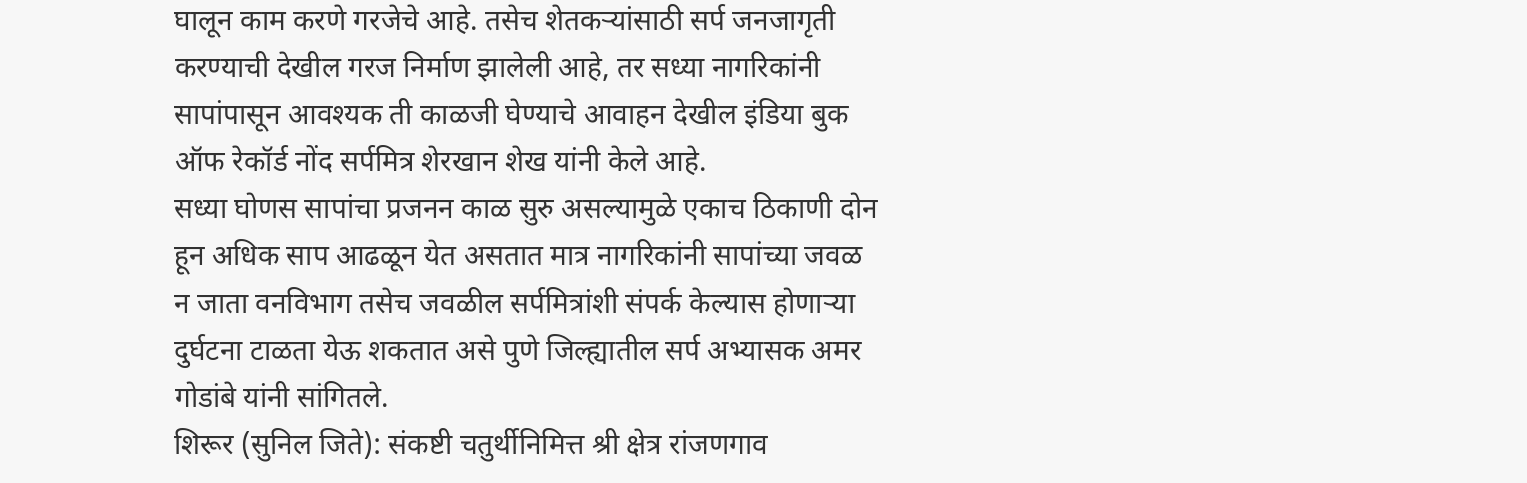घालून काम करणे गरजेचे आहे. तसेच शेतकऱ्यांसाठी सर्प जनजागृती करण्याची देखील गरज निर्माण झालेली आहे, तर सध्या नागरिकांनी सापांपासून आवश्यक ती काळजी घेण्याचे आवाहन देखील इंडिया बुक ऑफ रेकॉर्ड नोंद सर्पमित्र शेरखान शेख यांनी केले आहे.
सध्या घोणस सापांचा प्रजनन काळ सुरु असल्यामुळे एकाच ठिकाणी दोन हून अधिक साप आढळून येत असतात मात्र नागरिकांनी सापांच्या जवळ न जाता वनविभाग तसेच जवळील सर्पमित्रांशी संपर्क केल्यास होणाऱ्या दुर्घटना टाळता येऊ शकतात असे पुणे जिल्ह्यातील सर्प अभ्यासक अमर गोडांबे यांनी सांगितले.
शिरूर (सुनिल जिते): संकष्टी चतुर्थीनिमित्त श्री क्षेत्र रांजणगाव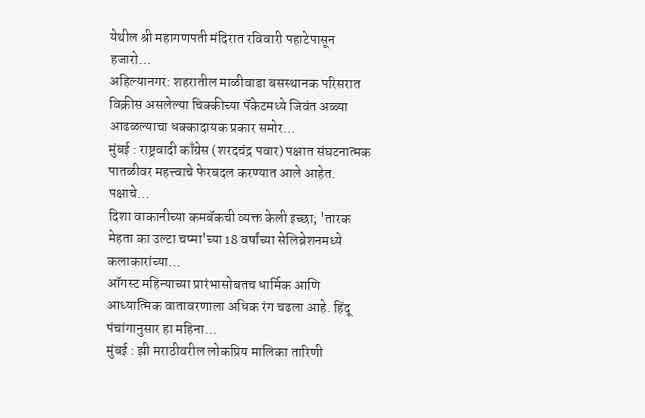येथील श्री महागणपती मंदिरात रविवारी पहाटेपासून हजारो…
अहिल्यानगर: शहरातील माळीवाडा बसस्थानक परिसरात विक्रीस असलेल्या चिक्कीच्या पॅकेटमध्ये जिवंत अळ्या आढळल्याचा धक्कादायक प्रकार समोर…
मुंबई : राष्ट्रवादी काँग्रेस (शरदचंद्र पवार) पक्षात संघटनात्मक पातळीवर महत्त्वाचे फेरबदल करण्यात आले आहेत. पक्षाचे…
दिशा वाकानीच्या कमबॅकची व्यक्त केली इच्छा; 'तारक मेहता का उल्टा चष्मा'च्या 18 वर्षांच्या सेलिब्रेशनमध्ये कलाकारांच्या…
ऑगस्ट महिन्याच्या प्रारंभासोबतच धार्मिक आणि आध्यात्मिक वातावरणाला अधिक रंग चढला आहे. हिंदू पंचांगानुसार हा महिना…
मुंबई : झी मराठीवरील लोकप्रिय मालिका तारिणी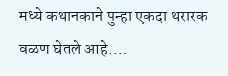मध्ये कथानकाने पुन्हा एकदा थरारक वळण घेतले आहे.…